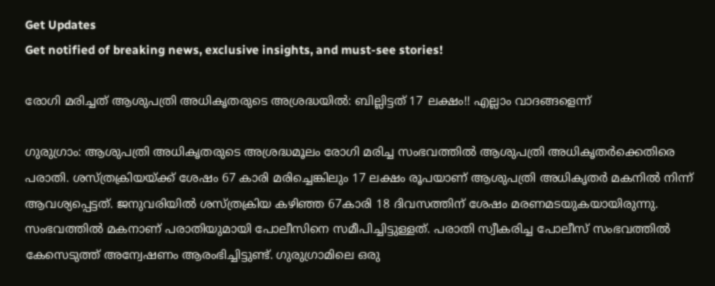Get Updates
Get notified of breaking news, exclusive insights, and must-see stories!

രോഗി മരിച്ചത് ആശുപത്രി അധികൃതരുടെ അശ്രദ്ധയിൽ: ബില്ലിട്ടത് 17 ലക്ഷം!! എല്ലാം വാദങ്ങളെന്ന്

ഗുരുഗ്രാം: ആശുപത്രി അധികൃതരുടെ അശ്രദ്ധമൂലം രോഗി മരിച്ച സംഭവത്തില്‍‍ ആശുപത്രി അധികൃതർക്കെതിരെ പരാതി. ശസ്ത്രക്രിയയ്ക്ക് ശേഷം 67 കാരി മരിച്ചെങ്കിലും 17 ലക്ഷം രൂപയാണ് ആശുപത്രി അധികൃതർ മകനിൽ‍ നിന്ന് ആവശ്യപ്പെട്ടത്. ജനുവരിയില്‍‍ ശസ്ത്രക്രിയ കഴിഞ്ഞ 67കാരി 18 ദിവസത്തിന് ശേഷം മരണമടയുകയായിരുന്നു. സംഭവത്തിൽ മകനാണ് പരാതിയുമായി പോലീസിനെ സമീപിച്ചിട്ടുള്ളത്. പരാതി സ്വീകരിച്ച പോലീസ് സംഭവത്തിൽ കേസെടുത്ത് അന്വേഷണം ആരംഭിച്ചിട്ടുണ്ട്. ഗുരുഗ്രാമിലെ ഒരു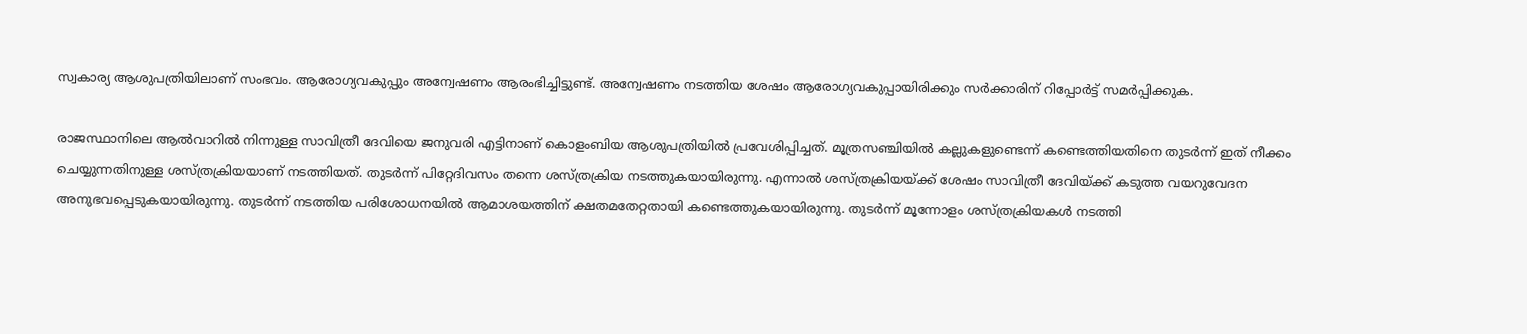സ്വകാര്യ ആശുപത്രിയിലാണ് സംഭവം. ആരോഗ്യവകുപ്പും അന്വേഷണം ആരംഭിച്ചിട്ടുണ്ട്. അന്വേഷണം നടത്തിയ ശേഷം ആരോഗ്യവകുപ്പായിരിക്കും സര്‍ക്കാരിന് റിപ്പോര്‍ട്ട് സമർപ്പിക്കുക.

രാജസ്ഥാനിലെ ആൽവാറില്‍ നിന്നുള്ള സാവിത്രീ ദേവിയെ ജനുവരി എട്ടിനാണ് കൊളംബിയ ആശുപത്രിയിൽ പ്രവേശിപ്പിച്ചത്. മൂത്രസഞ്ചിയിൽ കല്ലുകളുണ്ടെന്ന് കണ്ടെത്തിയതിനെ തുടർന്ന് ഇത് നീക്കം ചെയ്യുന്നതിനുള്ള ശസ്ത്രക്രിയയാണ് നടത്തിയത്. തുടർന്ന് പിറ്റേദിവസം തന്നെ ശസ്ത്രക്രിയ നടത്തുകയായിരുന്നു. എന്നാൽ ശസ്ത്രക്രിയയ്ക്ക് ശേഷം സാവിത്രീ ദേവിയ്ക്ക് കടുത്ത വയറുവേദന അനുഭവപ്പെടുകയായിരുന്നു. തുടർന്ന് നടത്തിയ പരിശോധനയിൽ ആമാശയത്തിന് ക്ഷതമതേറ്റതായി കണ്ടെത്തുകയായിരുന്നു. തുടർന്ന് മൂന്നോളം ശസ്ത്രക്രിയകള്‍ നടത്തി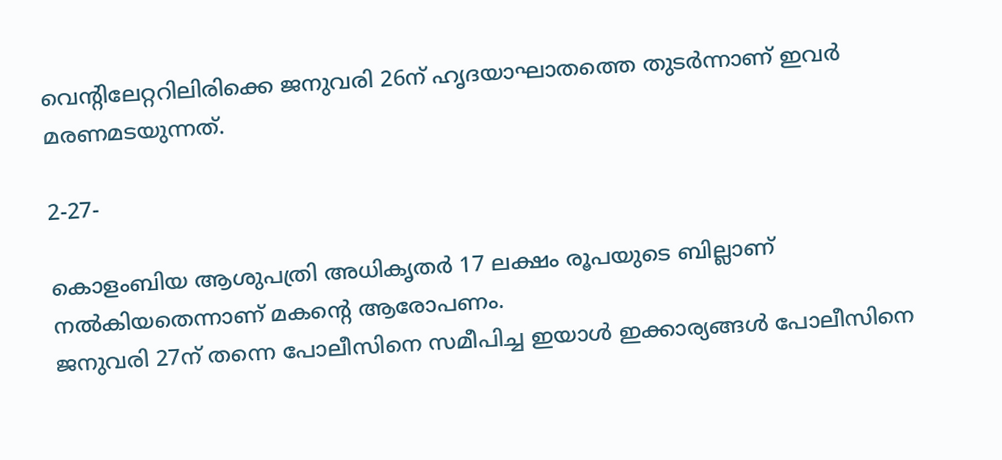വെന്റിലേറ്ററിലിരിക്കെ ജനുവരി 26ന് ഹൃദയാഘാതത്തെ തുടർന്നാണ് ഇവര്‍ മരണമടയുന്നത്.

2-27-

കൊളംബിയ ആശുപത്രി അധികൃതർ‍ 17 ലക്ഷം രൂപയുടെ ബില്ലാണ് നൽകിയതെന്നാണ് മകന്റെ ആരോപണം.
ജനുവരി 27ന് തന്നെ പോലീസിനെ സമീപിച്ച ഇയാൾ‍ ഇക്കാര്യങ്ങൾ പോലീസിനെ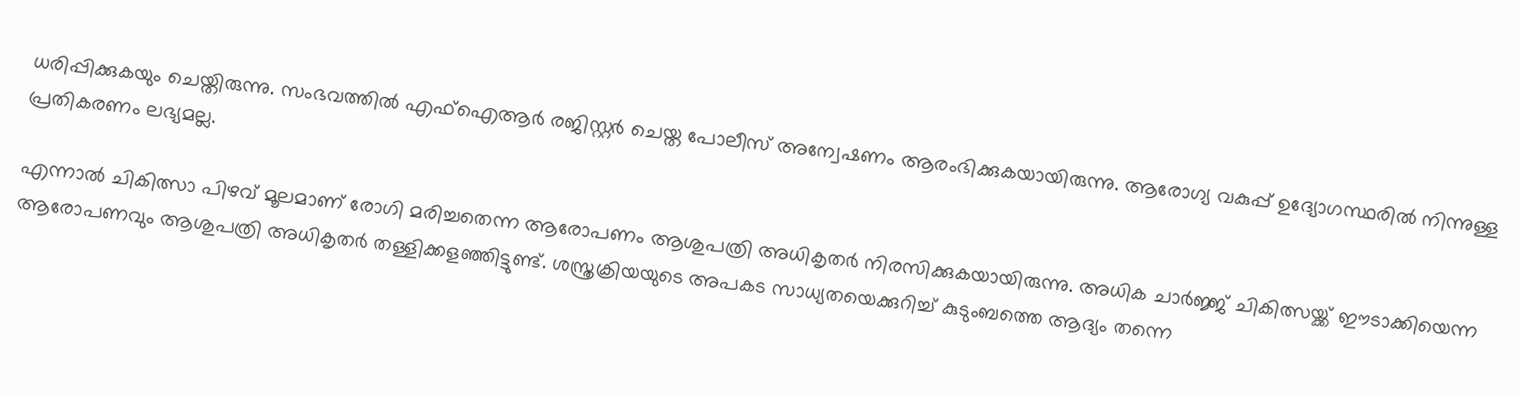ധരിപ്പിക്കുകയും ചെയ്തിരുന്നു. സംഭവത്തിൽ‍ എഫ്ഐആർ രജിസ്റ്റർ ചെയ്ത പോലീസ് അന്വേഷണം ആരംഭിക്കുകയായിരുന്നു. ആരോഗ്യ വകുപ്പ് ഉദ്യോഗസ്ഥരിൽ നിന്നുള്ള പ്രതികരണം ലഭ്യമല്ല.

എന്നാല്‍ ചികിത്സാ പിഴവ് മൂലമാണ് രോഗി മരിച്ചതെന്ന ആരോപണം ആശുപത്രി അധികൃതർ നിരസിക്കുകയായിരുന്നു. അധിക ചാര്‍ജ്ജ് ചികിത്സയ്ക്ക് ഈടാക്കിയെന്ന ആരോപണവും ആശുപത്രി അധികൃതർ തള്ളിക്കളഞ്ഞ‍ിട്ടുണ്ട്. ശസ്ത്രക്രിയയുടെ അപകട സാധ്യതയെക്കുറിച്ച് കുടുംബത്തെ ആദ്യം തന്നെ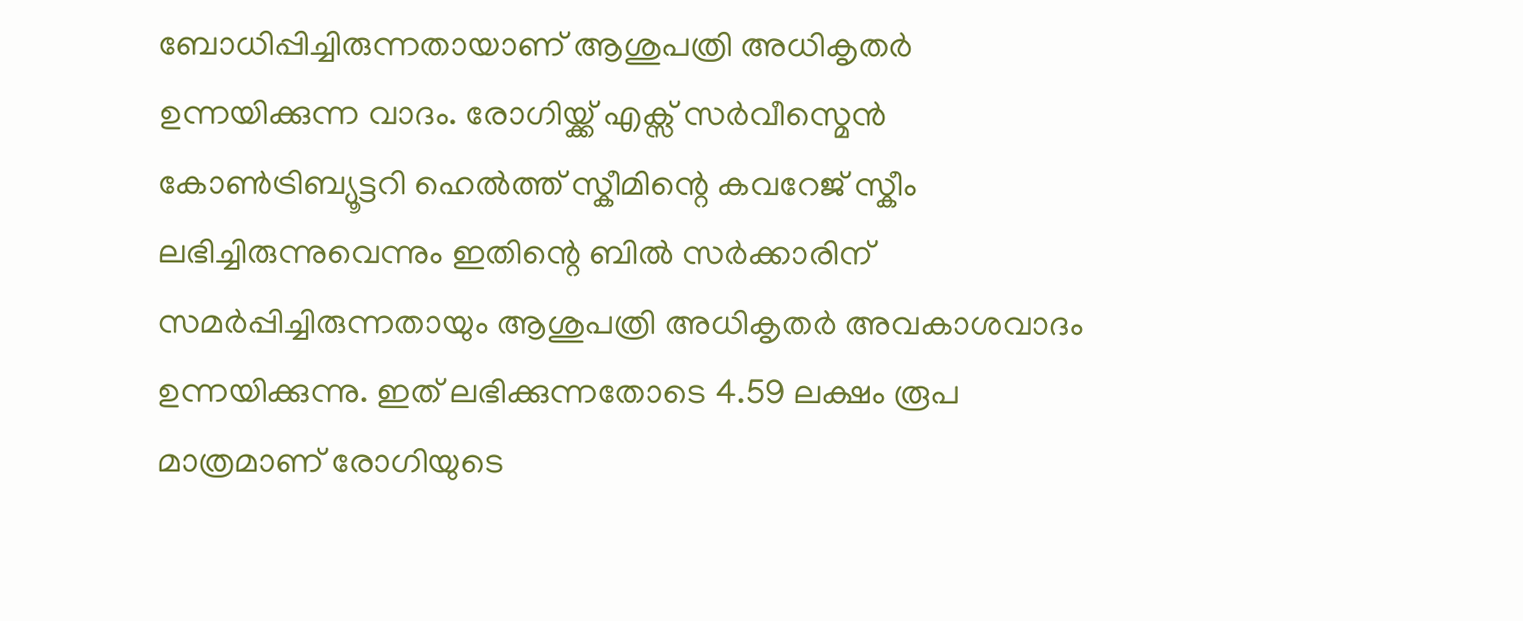ബോധിപ്പിച്ചിരുന്നതായാണ് ആശുപത്രി അധികൃതർ ഉന്നയിക്കുന്ന വാദം. രോഗിയ്ക്ക് എക്സ് സര്‍വീസ്മെന്‍ കോണ്‍ട്രിബ്യൂട്ടറി ഹെൽത്ത് സ്കീമിന്റെ കവറേജ് സ്കീം ലഭിച്ചിരുന്നുവെന്നും ഇതിന്റെ ബിൽ സർക്കാരിന് സമർപ്പിച്ചിരുന്നതായും ആശുപത്രി അധികൃതർ അവകാശവാദം ഉന്നയിക്കുന്നു. ഇത് ലഭിക്കുന്നതോടെ 4.59 ലക്ഷം രൂപ മാത്രമാണ് രോഗിയുടെ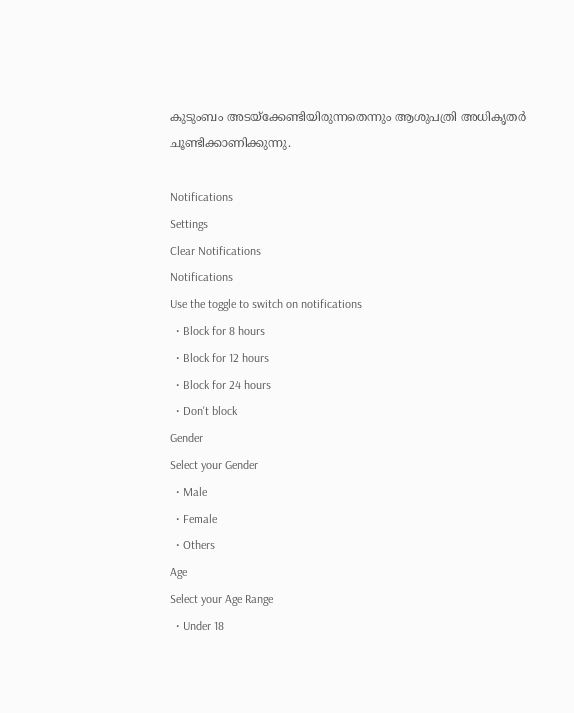കുടുംബം അടയ്ക്കേണ്ടിയിരുന്നതെന്നും ആശുപത്രി അധികൃതര്‍ ചൂണ്ടിക്കാണിക്കുന്നു.

Notifications
Settings
Clear Notifications
Notifications
Use the toggle to switch on notifications
  • Block for 8 hours
  • Block for 12 hours
  • Block for 24 hours
  • Don't block
Gender
Select your Gender
  • Male
  • Female
  • Others
Age
Select your Age Range
  • Under 18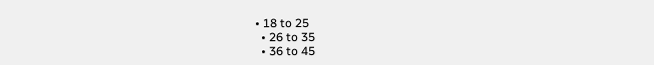• 18 to 25
  • 26 to 35
  • 36 to 45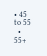• 45 to 55
  • 55+